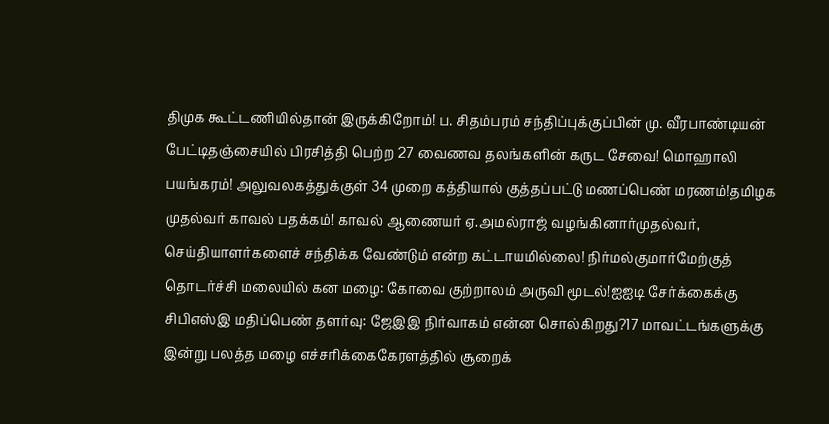திமுக கூட்டணியில்தான் இருக்கிறோம்! ப. சிதம்பரம் சந்திப்புக்குப்பின் மு. வீரபாண்டியன் பேட்டிதஞ்சையில் பிரசித்தி பெற்ற 27 வைணவ தலங்களின் கருட சேவை! மொஹாலி பயங்கரம்! அலுவலகத்துக்குள் 34 முறை கத்தியால் குத்தப்பட்டு மணப்பெண் மரணம்!தமிழக முதல்வர் காவல் பதக்கம்! காவல் ஆணையர் ஏ.அமல்ராஜ் வழங்கினார்முதல்வர், செய்தியாளர்களைச் சந்திக்க வேண்டும் என்ற கட்டாயமில்லை! நிர்மல்குமார்மேற்குத் தொடர்ச்சி மலையில் கன மழை: கோவை குற்றாலம் அருவி மூடல்!ஐஐடி சேர்க்கைக்கு சிபிஎஸ்இ மதிப்பெண் தளர்வு: ஜேஇஇ நிர்வாகம் என்ன சொல்கிறது?17 மாவட்டங்களுக்கு இன்று பலத்த மழை எச்சரிக்கைகேரளத்தில் சூறைக்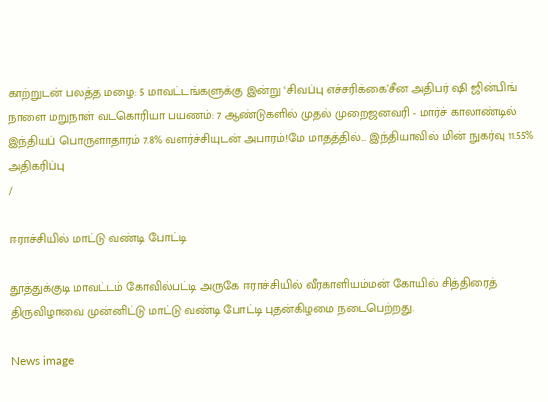காற்றுடன் பலத்த மழை: 5 மாவட்டங்களுக்கு இன்று ‘சிவப்பு எச்சரிக்கை’சீன அதிபர் ஷி ஜின்பிங் நாளை மறுநாள் வடகொரியா பயணம்: 7 ஆண்டுகளில் முதல் முறைஜனவரி - மார்ச் காலாண்டில் இந்தியப் பொருளாதாரம் 7.8% வளர்ச்சியுடன் அபாரம்!மே மாதத்தில்... இந்தியாவில் மின் நுகர்வு 11.55% அதிகரிப்பு
/

ஈராச்சியில் மாட்டு வண்டி போட்டி

தூத்துக்குடி மாவட்டம் கோவில்பட்டி அருகே ஈராச்சியில் வீரகாளியம்மன் கோயில் சித்திரைத் திருவிழாவை முன்னிட்டு மாட்டு வண்டி போட்டி புதன்கிழமை நடைபெற்றது.

News image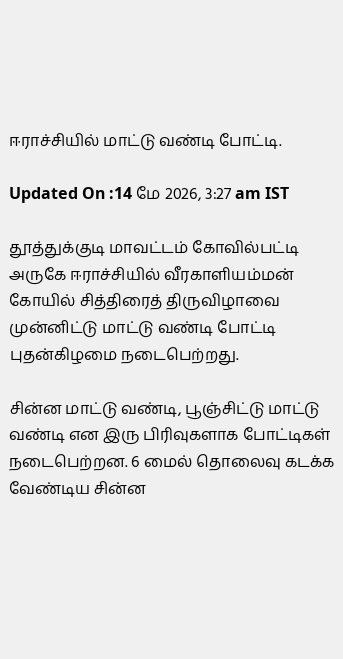ஈராச்சியில் மாட்டு வண்டி போட்டி.

Updated On :14 மே 2026, 3:27 am IST

தூத்துக்குடி மாவட்டம் கோவில்பட்டி அருகே ஈராச்சியில் வீரகாளியம்மன் கோயில் சித்திரைத் திருவிழாவை முன்னிட்டு மாட்டு வண்டி போட்டி புதன்கிழமை நடைபெற்றது.

சின்ன மாட்டு வண்டி, பூஞ்சிட்டு மாட்டு வண்டி என இரு பிரிவுகளாக போட்டிகள் நடைபெற்றன. 6 மைல் தொலைவு கடக்க வேண்டிய சின்ன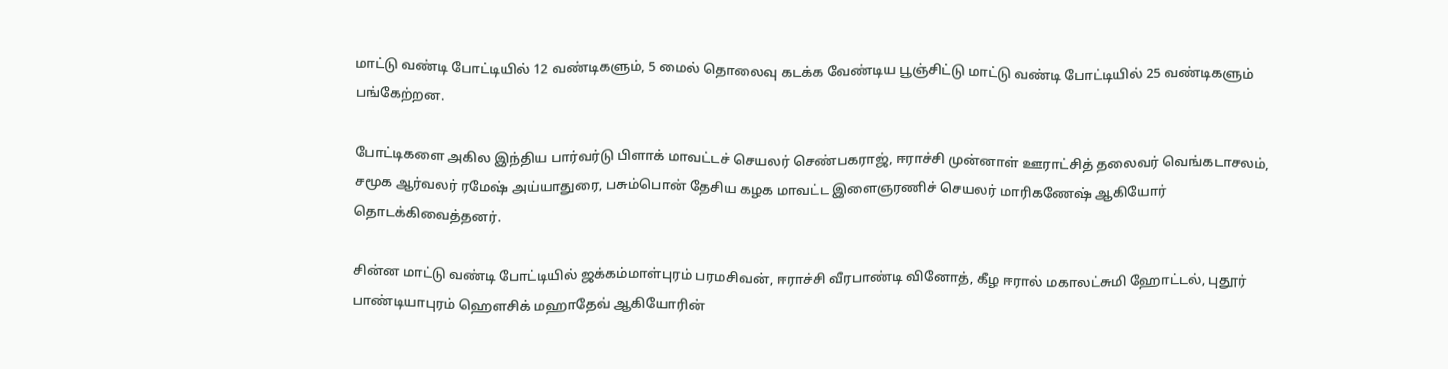மாட்டு வண்டி போட்டியில் 12 வண்டிகளும், 5 மைல் தொலைவு கடக்க வேண்டிய பூஞ்சிட்டு மாட்டு வண்டி போட்டியில் 25 வண்டிகளும் பங்கேற்றன.

போட்டிகளை அகில இந்திய பார்வர்டு பிளாக் மாவட்டச் செயலர் செண்பகராஜ், ஈராச்சி முன்னாள் ஊராட்சித் தலைவர் வெங்கடாசலம், சமூக ஆர்வலர் ரமேஷ் அய்யாதுரை, பசும்பொன் தேசிய கழக மாவட்ட இளைஞரணிச் செயலர் மாரிகணேஷ் ஆகியோர் தொடக்கிவைத்தனர்.

சின்ன மாட்டு வண்டி போட்டியில் ஜக்கம்மாள்புரம் பரமசிவன், ஈராச்சி வீரபாண்டி வினோத், கீழ ஈரால் மகாலட்சுமி ஹோட்டல், புதூர் பாண்டியாபுரம் ஹௌசிக் மஹாதேவ் ஆகியோரின்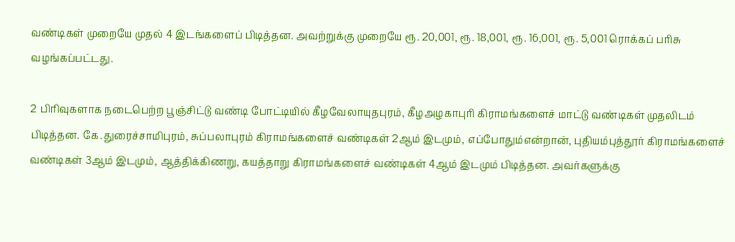வண்டிகள் முறையே முதல் 4 இடங்களைப் பிடித்தன. அவற்றுக்கு முறையே ரூ. 20,001, ரூ. 18,001, ரூ. 16,001, ரூ. 5,001 ரொக்கப் பரிசு வழங்கப்பட்டது.

2 பிரிவுகளாக நடைபெற்ற பூஞ்சிட்டு வண்டி போட்டியில் கீழவேலாயுதபுரம், கீழஅழகாபுரி கிராமங்களைச் மாட்டு வண்டிகள் முதலிடம் பிடித்தன. கே.துரைச்சாமிபுரம், சுப்பலாபுரம் கிராமங்களைச் வண்டிகள் 2ஆம் இடமும், எப்போதும்என்றான், புதியம்புத்தூர் கிராமங்களைச் வண்டிகள் 3ஆம் இடமும், ஆத்திக்கிணறு, கயத்தாறு கிராமங்களைச் வண்டிகள் 4ஆம் இடமும் பிடித்தன. அவர்களுக்கு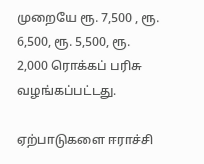முறையே ரூ. 7,500 , ரூ. 6,500, ரூ. 5,500, ரூ. 2,000 ரொக்கப் பரிசு வழங்கப்பட்டது.

ஏற்பாடுகளை ஈராச்சி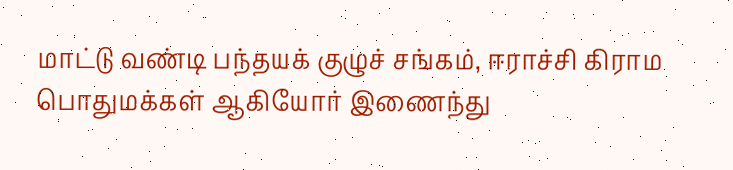மாட்டு வண்டி பந்தயக் குழுச் சங்கம், ஈராச்சி கிராம பொதுமக்கள் ஆகியோர் இணைந்து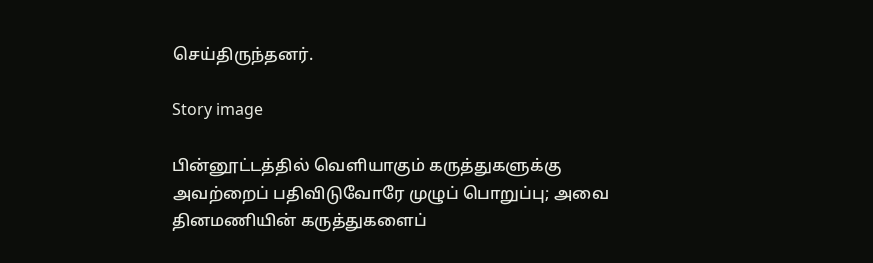செய்திருந்தனர்.

Story image

பின்னூட்டத்தில் வெளியாகும் கருத்துகளுக்கு அவற்றைப் பதிவிடுவோரே முழுப் பொறுப்பு; அவை தினமணியின் கருத்துகளைப்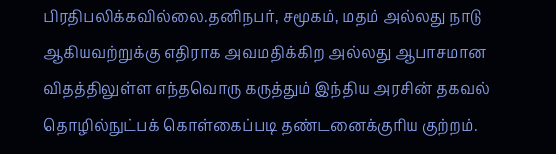பிரதிபலிக்கவில்லை.தனிநபர், சமூகம், மதம் அல்லது நாடு ஆகியவற்றுக்கு எதிராக அவமதிக்கிற அல்லது ஆபாசமான விதத்திலுள்ள எந்தவொரு கருத்தும் இந்திய அரசின் தகவல் தொழில்நுட்பக் கொள்கைப்படி தண்டனைக்குரிய குற்றம்.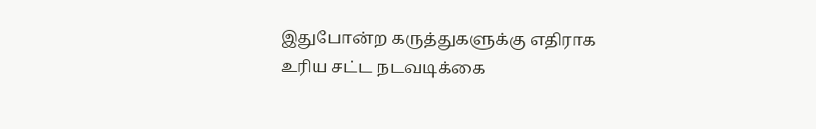இதுபோன்ற கருத்துகளுக்கு எதிராக உரிய சட்ட நடவடிக்கை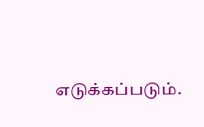எடுக்கப்படும்.